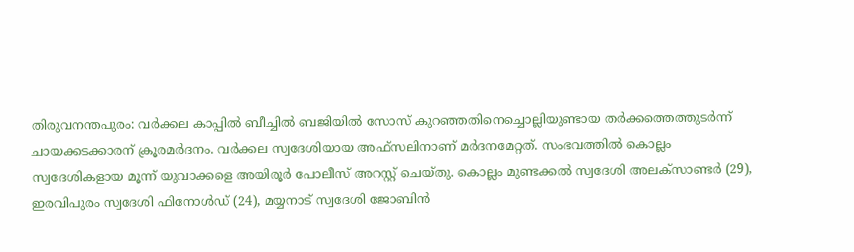തിരുവനന്തപുരം: വർക്കല കാപ്പിൽ ബീച്ചിൽ ബജിയിൽ സോസ് കുറഞ്ഞതിനെച്ചൊല്ലിയുണ്ടായ തർക്കത്തെത്തുടർന്ന് ചായക്കടക്കാരന് ക്രൂരമർദനം. വർക്കല സ്വദേശിയായ അഫ്സലിനാണ് മർദനമേറ്റത്. സംഭവത്തിൽ കൊല്ലം സ്വദേശികളായ മൂന്ന് യുവാക്കളെ അയിരൂർ പോലീസ് അറസ്റ്റ് ചെയ്തു. കൊല്ലം മുണ്ടക്കൽ സ്വദേശി അലക്സാണ്ടർ (29), ഇരവിപുരം സ്വദേശി ഫിനോൾഡ് (24), മയ്യനാട് സ്വദേശി ജോബിൻ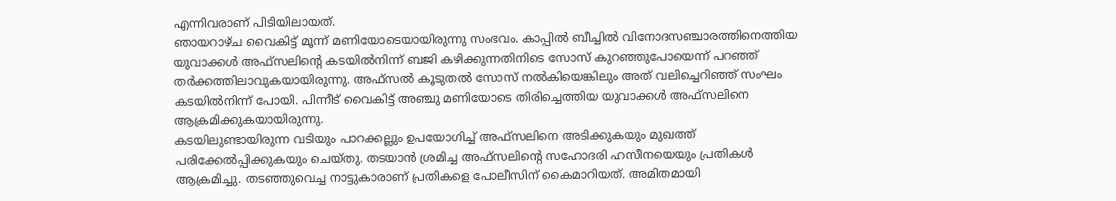എന്നിവരാണ് പിടിയിലായത്.
ഞായറാഴ്ച വൈകിട്ട് മൂന്ന് മണിയോടെയായിരുന്നു സംഭവം. കാപ്പിൽ ബീച്ചിൽ വിനോദസഞ്ചാരത്തിനെത്തിയ യുവാക്കൾ അഫ്സലിന്റെ കടയിൽനിന്ന് ബജി കഴിക്കുന്നതിനിടെ സോസ് കുറഞ്ഞുപോയെന്ന് പറഞ്ഞ് തർക്കത്തിലാവുകയായിരുന്നു. അഫ്സൽ കൂടുതൽ സോസ് നൽകിയെങ്കിലും അത് വലിച്ചെറിഞ്ഞ് സംഘം കടയിൽനിന്ന് പോയി. പിന്നീട് വൈകിട്ട് അഞ്ചു മണിയോടെ തിരിച്ചെത്തിയ യുവാക്കൾ അഫ്സലിനെ ആക്രമിക്കുകയായിരുന്നു.
കടയിലുണ്ടായിരുന്ന വടിയും പാറക്കല്ലും ഉപയോഗിച്ച് അഫ്സലിനെ അടിക്കുകയും മുഖത്ത് പരിക്കേൽപ്പിക്കുകയും ചെയ്തു. തടയാൻ ശ്രമിച്ച അഫ്സലിന്റെ സഹോദരി ഹസീനയെയും പ്രതികൾ ആക്രമിച്ചു. തടഞ്ഞുവെച്ച നാട്ടുകാരാണ് പ്രതികളെ പോലീസിന് കൈമാറിയത്. അമിതമായി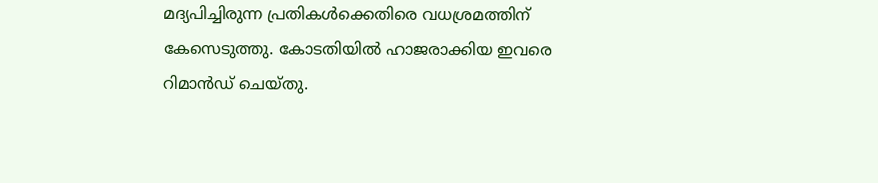മദ്യപിച്ചിരുന്ന പ്രതികൾക്കെതിരെ വധശ്രമത്തിന് കേസെടുത്തു. കോടതിയിൽ ഹാജരാക്കിയ ഇവരെ റിമാൻഡ് ചെയ്തു.